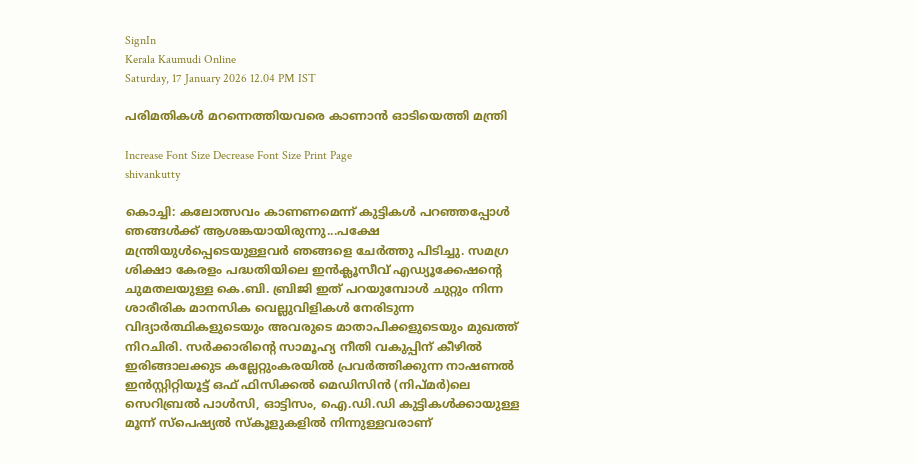SignIn
Kerala Kaumudi Online
Saturday, 17 January 2026 12.04 PM IST

പരിമതികൾ മറന്നെത്തിയവരെ കാണാൻ ഓടിയെത്തി മന്ത്രി

Increase Font Size Decrease Font Size Print Page
shivankutty

കൊച്ചി: കലോത്സവം കാണണമെന്ന് കുട്ടികൾ പറഞ്ഞപ്പോൾ ഞങ്ങൾക്ക് ആശങ്കയായിരുന്നു...പക്ഷേ മന്ത്രിയുൾപ്പെടെയുള്ളവർ ഞങ്ങളെ ചേർത്തു പിടിച്ചു. സമഗ്ര ശിക്ഷാ കേരളം പദ്ധതിയിലെ ഇൻക്ലൂസീവ് എഡ്യൂക്കേഷന്റെ ചുമതലയുള്ള കെ.ബി. ബ്രിജി ഇത് പറയുമ്പോൾ ചുറ്റും നിന്ന ശാരീരിക മാനസിക വെല്ലുവിളികൾ നേരിടുന്ന വിദ്യാർത്ഥികളുടെയും അവരുടെ മാതാപിക്കളുടെയും മുഖത്ത് നിറചിരി. സർക്കാരിന്റെ സാമൂഹ്യ നീതി വകുപ്പിന് കീഴിൽ ഇരിങ്ങാലക്കുട കല്ലേറ്റുംകരയിൽ പ്രവർത്തിക്കുന്ന നാഷണൽ ഇൻസ്റ്റിറ്റിയൂട്ട് ഒഫ് ഫിസിക്കൽ മെഡിസിൻ (നിപ്മർ)ലെ സെറിബ്രൽ പാൾസി, ഓട്ടിസം, ഐ.ഡി.ഡി കുട്ടികൾക്കായുള്ള മൂന്ന് സ്‌പെഷ്യൽ സ്‌കൂളുകളിൽ നിന്നുള്ളവരാണ്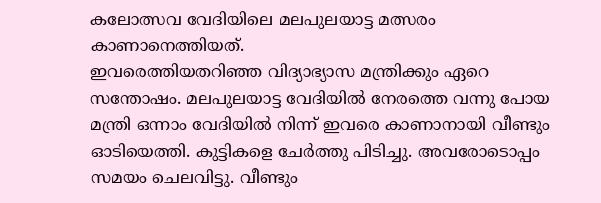കലോത്സവ വേദിയിലെ മലപുലയാട്ട മത്സരം കാണാനെത്തിയത്.
ഇവരെത്തിയതറിഞ്ഞ വിദ്യാഭ്യാസ മന്ത്രിക്കും ഏറെ സന്തോഷം. മലപുലയാട്ട വേദിയിൽ നേരത്തെ വന്നു പോയ മന്ത്രി ഒന്നാം വേദിയിൽ നിന്ന് ഇവരെ കാണാനായി വീണ്ടും ഓടിയെത്തി. കുട്ടികളെ ചേർത്തു പിടിച്ചു. അവരോടൊപ്പം സമയം ചെലവിട്ടു. വീണ്ടും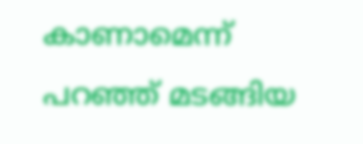കാണാമെന്ന് പറഞ്ഞ് മടങ്ങിയ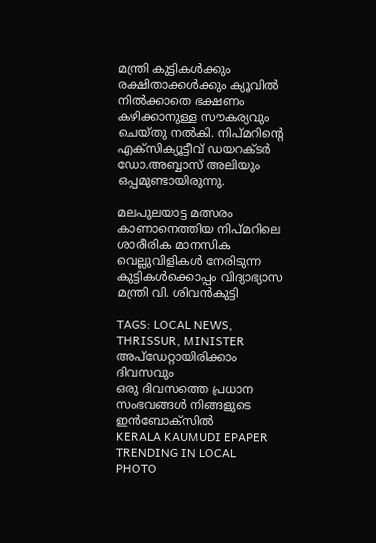മന്ത്രി കുട്ടികൾക്കും രക്ഷിതാക്കൾക്കും ക്യൂവിൽ നിൽക്കാതെ ഭക്ഷണം കഴിക്കാനുള്ള സൗകര്യവും ചെയ്തു നൽകി. നിപ്മറിന്റെ എക്‌സിക്യൂട്ടീവ് ഡയറക്ടർ ഡോ.അബ്ബാസ് അലിയും ഒപ്പമുണ്ടായിരുന്നു.

മലപുലയാട്ട മത്സരം കാണാനെത്തിയ നിപ്മറിലെ ശാരീരിക മാനസിക വെല്ലുവിളികൾ നേരിടുന്ന കുട്ടികൾക്കൊപ്പം വിദ്യാഭ്യാസ മന്ത്രി വി. ശിവൻകുട്ടി

TAGS: LOCAL NEWS, THRISSUR, MINISTER
അപ്ഡേറ്റായിരിക്കാം ദിവസവും
ഒരു ദിവസത്തെ പ്രധാന സംഭവങ്ങൾ നിങ്ങളുടെ ഇൻബോക്സിൽ
KERALA KAUMUDI EPAPER
TRENDING IN LOCAL
PHOTO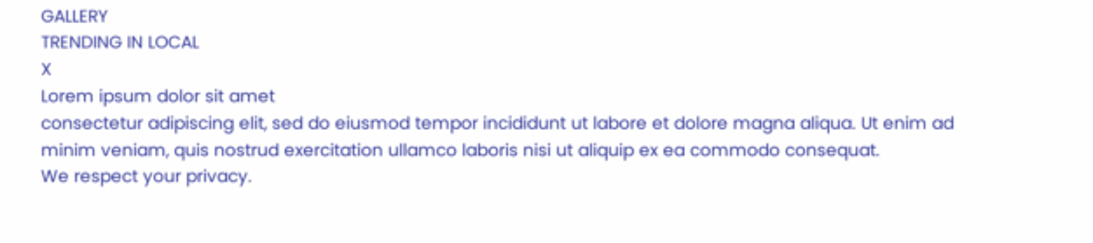GALLERY
TRENDING IN LOCAL
X
Lorem ipsum dolor sit amet
consectetur adipiscing elit, sed do eiusmod tempor incididunt ut labore et dolore magna aliqua. Ut enim ad minim veniam, quis nostrud exercitation ullamco laboris nisi ut aliquip ex ea commodo consequat.
We respect your privacy.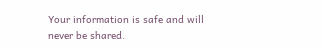Your information is safe and will never be shared.